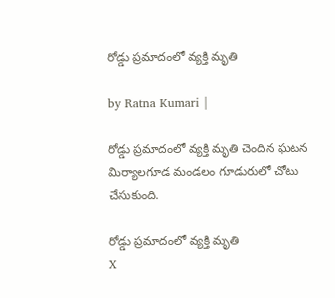రోడ్డు ప్రమాదంలో వ్యక్తి మృతి

by Ratna Kumari |

రోడ్డు ప్ర‌మాదంలో వ్య‌క్తి మృతి చెందిన ఘ‌ట‌న మిర్యాల‌గూడ మండ‌లం గూడురులో చోటు చేసుకుంది.

రోడ్డు ప్రమాదంలో వ్యక్తి మృతి
X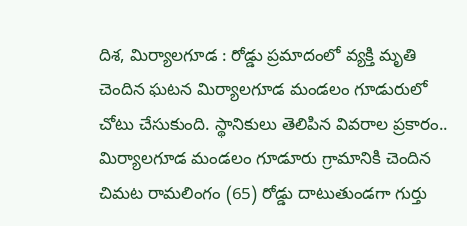దిశ, మిర్యాలగూడ : రోడ్డు ప్ర‌మాదంలో వ్య‌క్తి మృతి చెందిన ఘ‌ట‌న మిర్యాల‌గూడ మండ‌లం గూడురులో చోటు చేసుకుంది. స్థానికులు తెలిపిన వివ‌రాల ప్ర‌కారం.. మిర్యాలగూడ మండలం గూడూరు గ్రామానికి చెందిన చిమట రామలింగం (65) రోడ్డు దాటుతుండగా గుర్తు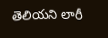తెలియ‌ని లారీ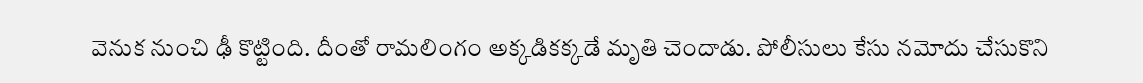వెనుక నుంచి ఢీ కొట్టింది. దీంతో రామ‌లింగం అక్క‌డిక‌క్క‌డే మృతి చెందాడు. పోలీసులు కేసు న‌మోదు చేసుకొని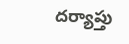ద‌ర్యాప్తు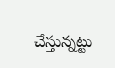చేస్తున్న‌ట్టు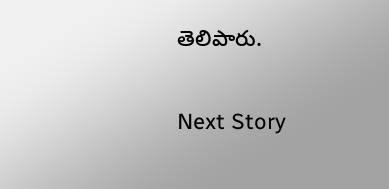తెలిపారు.

Next Story